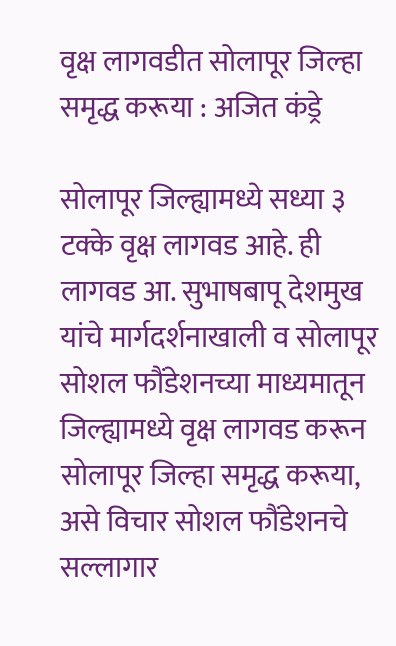वृक्ष लागवडीत सोलापूर जिल्हा समृद्ध करूया : अजित कंड्रे

सोलापूर जिल्ह्यामध्ये सध्या ३ टक्के वृक्ष लागवड आहे. ही लागवड आ. सुभाषबापू देशमुख यांचे मार्गदर्शनाखाली व सोलापूर सोशल फौंडेशनच्या माध्यमातून जिल्ह्यामध्ये वृक्ष लागवड करून सोलापूर जिल्हा समृद्ध करूया, असे विचार सोशल फौंडेशनचे सल्लागार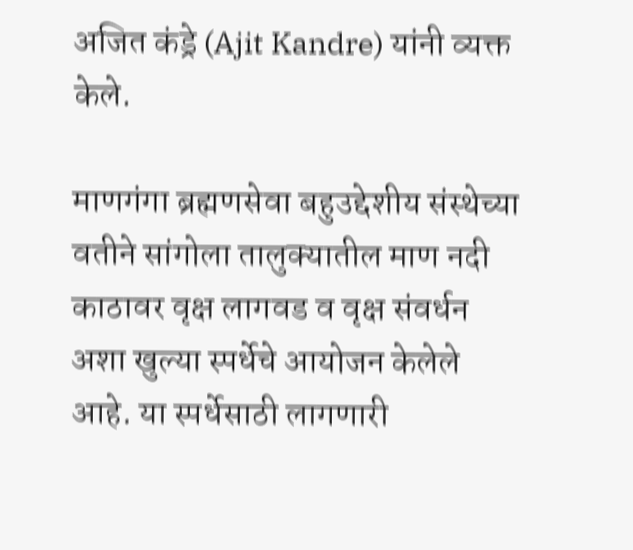अजित कंड्रे (Ajit Kandre) यांनी व्यक्त केले.

माणगंगा ब्रह्मणसेवा बहुउद्देशीय संस्थेच्या वतीने सांगोला तालुक्यातील माण नदी काठावर वृक्ष लागवड व वृक्ष संवर्धन अशा खुल्या स्पर्धेचे आयोजन केलेले आहे. या स्पर्धेसाठी लागणारी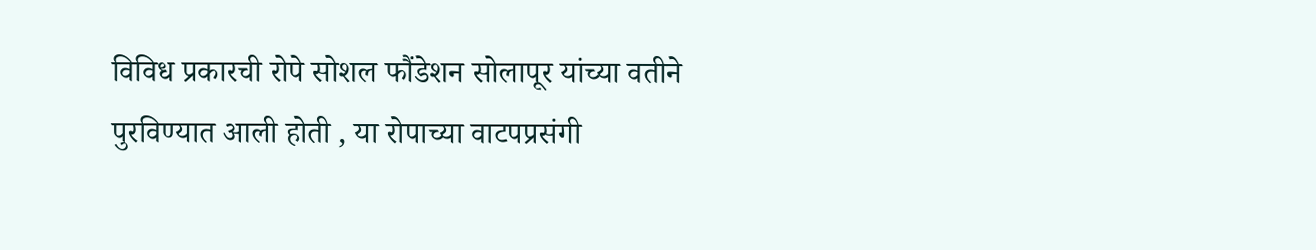विविध प्रकारची रोपे सोशल फौंडेशन सोलापूर यांच्या वतीने पुरविण्यात आली होती , या रोपाच्या वाटपप्रसंगी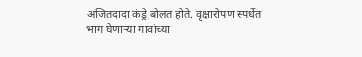अजितदादा कंड्रे बोलत होते. वृक्षारोपण स्पर्धेत भाग घेणाऱ्या गावांच्या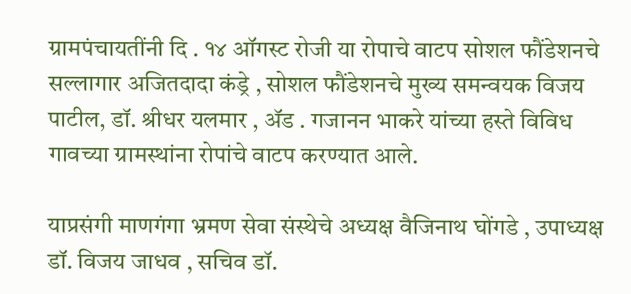ग्रामपंचायतींनी दि . १४ ऑगस्ट रोजी या रोपाचे वाटप सोशल फौंडेशनचे सल्लागार अजितदादा कंड्रे , सोशल फौंडेशनचे मुख्य समन्वयक विजय पाटील, डॉ. श्रीधर यलमार , ॲड . गजानन भाकरे यांच्या हस्ते विविध गावच्या ग्रामस्थांना रोपांचे वाटप करण्यात आले.

याप्रसंगी माणगंगा भ्रमण सेवा संस्थेचे अध्यक्ष वैजिनाथ घोंगडे , उपाध्यक्ष डॉ. विजय जाधव , सचिव डॉ.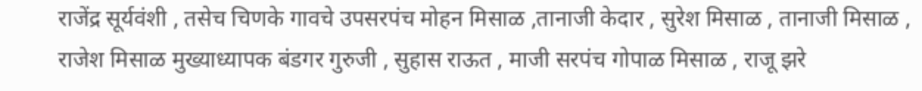राजेंद्र सूर्यवंशी , तसेच चिणके गावचे उपसरपंच मोहन मिसाळ ,तानाजी केदार , सुरेश मिसाळ , तानाजी मिसाळ , राजेश मिसाळ मुख्याध्यापक बंडगर गुरुजी , सुहास राऊत , माजी सरपंच गोपाळ मिसाळ , राजू झरे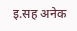इ.सह अनेक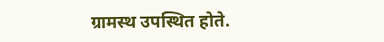ग्रामस्थ उपस्थित होते.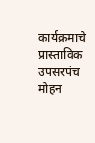कार्यक्रमाचे प्रास्ताविक उपसरपंच मोहन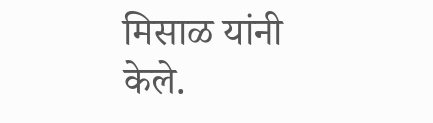मिसाळ यांनी केले.